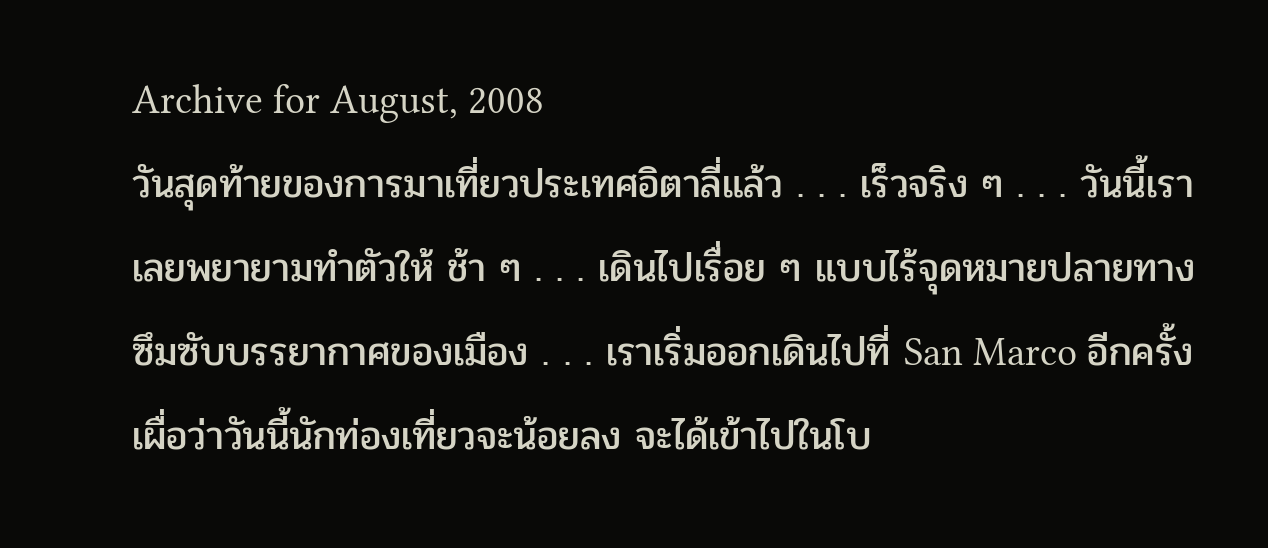Archive for August, 2008
วันสุดท้ายของการมาเที่ยวประเทศอิตาลี่แล้ว . . . เร็วจริง ๆ . . . วันนี้เราเลยพยายามทำตัวให้ ช้า ๆ . . . เดินไปเรื่อย ๆ แบบไร้จุดหมายปลายทาง ซึมซับบรรยากาศของเมือง . . . เราเริ่มออกเดินไปที่ San Marco อีกครั้ง เผื่อว่าวันนี้นักท่องเที่ยวจะน้อยลง จะได้เข้าไปในโบ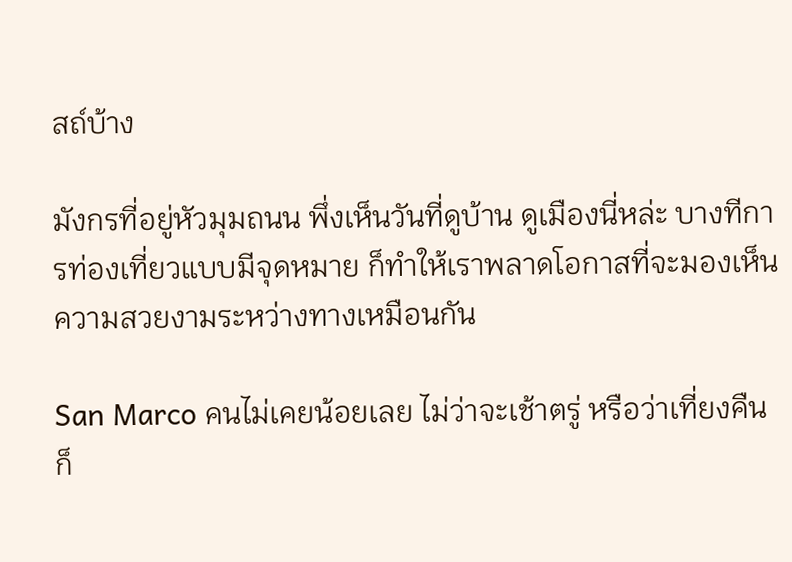สถ์บ้าง

มังกรที่อยู่หัวมุมถนน พึ่งเห็นวันที่ดูบ้าน ดูเมืองนี่หล่ะ บางทีการท่องเที่ยวแบบมีจุดหมาย ก็ทำให้เราพลาดโอกาสที่จะมองเห็นความสวยงามระหว่างทางเหมือนกัน

San Marco คนไม่เคยน้อยเลย ไม่ว่าจะเช้าตรู่ หรือว่าเที่ยงคืนก็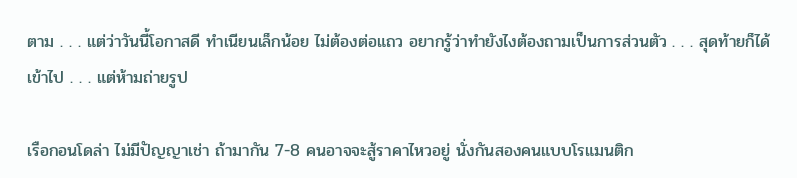ตาม . . . แต่ว่าวันนี้โอกาสดี ทำเนียนเล็กน้อย ไม่ต้องต่อแถว อยากรู้ว่าทำยังไงต้องถามเป็นการส่วนตัว . . . สุดท้ายก็ได้เข้าไป . . . แต่ห้ามถ่ายรูป

เรือกอนโดล่า ไม่มีปัญญาเช่า ถ้ามากัน 7-8 คนอาจจะสู้ราคาไหวอยู่ นั่งกันสองคนแบบโรแมนติก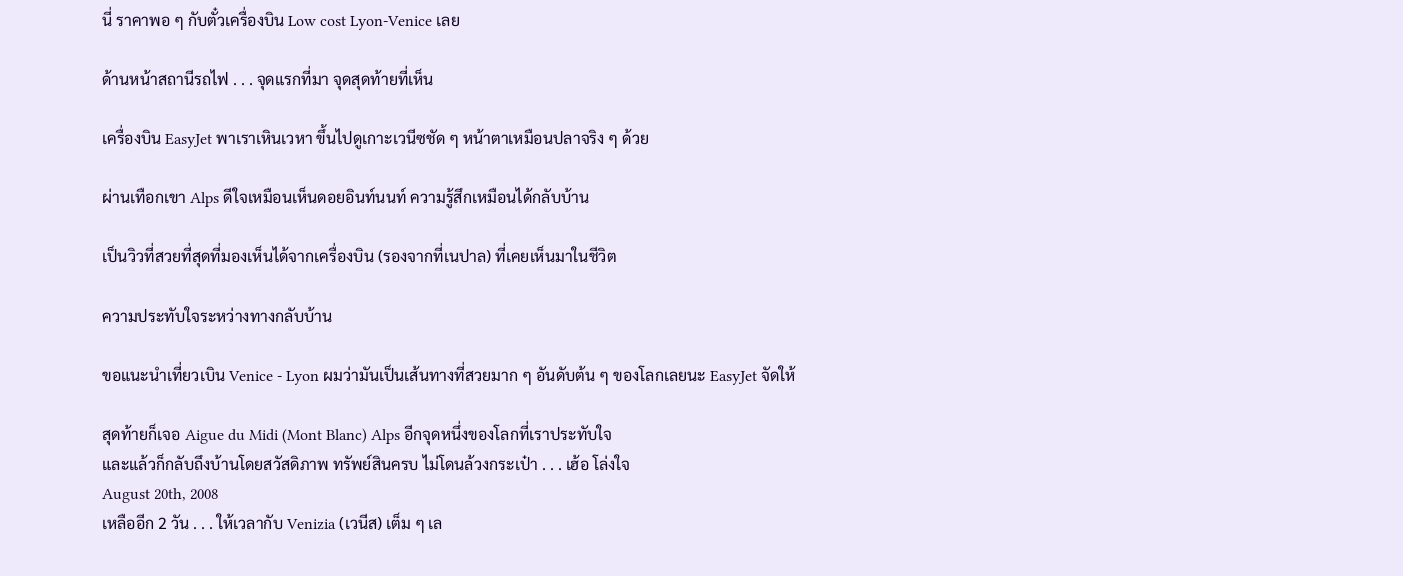นี่ ราคาพอ ๆ กับตั๋วเครื่องบิน Low cost Lyon-Venice เลย

ด้านหน้าสถานีรถไฟ . . . จุดแรกที่มา จุดสุดท้ายที่เห็น

เครื่องบิน EasyJet พาเราเหินเวหา ขึ้นไปดูเกาะเวนีซชัด ๆ หน้าตาเหมือนปลาจริง ๆ ด้วย

ผ่านเทือกเขา Alps ดีใจเหมือนเห็นดอยอินท์นนท์ ความรู้สึกเหมือนได้กลับบ้าน

เป็นวิวที่สวยที่สุดที่มองเห็นได้จากเครื่องบิน (รองจากที่เนปาล) ที่เคยเห็นมาในชีวิต

ความประทับใจระหว่างทางกลับบ้าน

ขอแนะนำเที่ยวเบิน Venice - Lyon ผมว่ามันเป็นเส้นทางที่สวยมาก ๆ อันดับต้น ๆ ของโลกเลยนะ EasyJet จัดให้

สุดท้ายก็เจอ Aigue du Midi (Mont Blanc) Alps อีกจุดหนึ่งของโลกที่เราประทับใจ
และแล้วก็กลับถึงบ้านโดยสวัสดิภาพ ทรัพย์สินครบ ไม่โดนล้วงกระเป๋า . . . เฮ้อ โล่งใจ
August 20th, 2008
เหลืออีก 2 วัน . . . ให้เวลากับ Venizia (เวนีส) เต็ม ๆ เล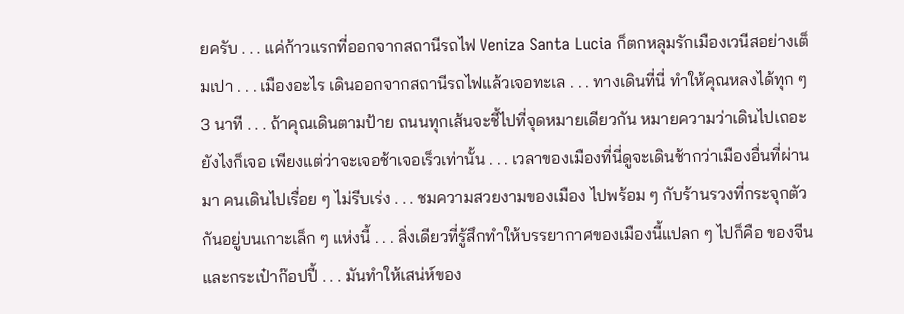ยครับ . . . แค่ก้าวแรกที่ออกจากสถานีรถไฟ Veniza Santa Lucia ก็ตกหลุมรักเมืองเวนีสอย่างเต็มเปา . . . เมืองอะไร เดินออกจากสถานีรถไฟแล้วเจอทะเล . . . ทางเดินที่นี่ ทำให้คุณหลงได้ทุก ๆ 3 นาที . . . ถ้าคุณเดินตามป้าย ถนนทุกเส้นจะชี้ไปที่จุดหมายเดียวกัน หมายความว่าเดินไปเถอะ ยังไงก็เจอ เพียงแต่ว่าจะเจอช้าเจอเร็วเท่านั้น . . . เวลาของเมืองที่นี่ดูจะเดินช้ากว่าเมืองอื่นที่ผ่านมา คนเดินไปเรื่อย ๆ ไม่รีบเร่ง . . . ชมความสวยงามของเมือง ไปพร้อม ๆ กับร้านรวงที่กระจุกตัวกันอยู่บนเกาะเล็ก ๆ แห่งนี้ . . . สิ่งเดียวที่รู้สึกทำให้บรรยากาศของเมืองนี้แปลก ๆ ไปก็คือ ของจีน และกระเป๋าก๊อปปี้ . . . มันทำให้เสน่ห์ของ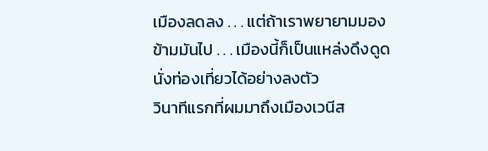เมืองลดลง . . . แต่ถ้าเราพยายามมองข้ามมันไป . . . เมืองนี้ก็เป็นแหล่งดึงดูดนั่งท่องเที่ยวได้อย่างลงตัว
วินาทีแรกที่ผมมาถึงเมืองเวนีส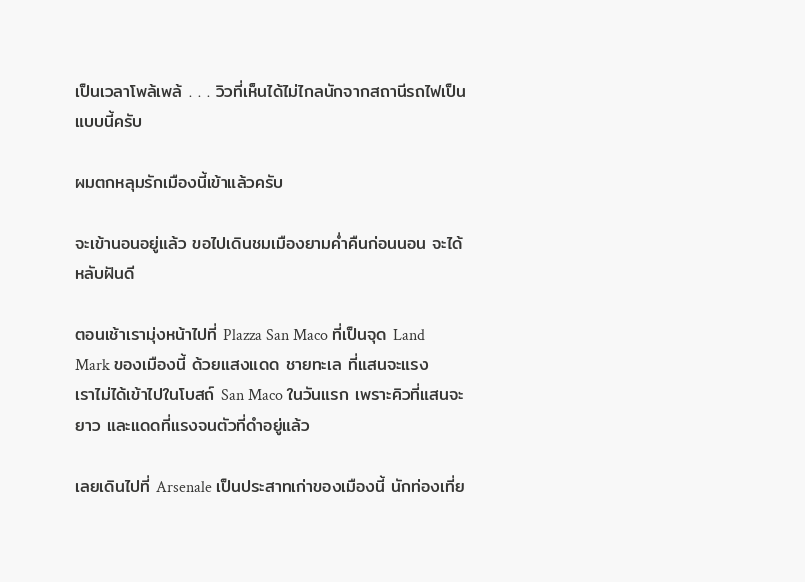เป็นเวลาโพล้เพล้ . . . วิวที่เห็นได้ไม่ไกลนักจากสถานีรถไฟเป็นแบบนี้ครับ

ผมตกหลุมรักเมืองนี้เข้าแล้วครับ

จะเข้านอนอยู่แล้ว ขอไปเดินชมเมืองยามค่ำคืนก่อนนอน จะได้หลับฝันดี

ตอนเช้าเรามุ่งหน้าไปที่ Plazza San Maco ที่เป็นจุด Land Mark ของเมืองนี้ ด้วยแสงแดด ชายทะเล ที่แสนจะแรง
เราไม่ได้เข้าไปในโบสถ์ San Maco ในวันแรก เพราะคิวที่แสนจะยาว และแดดที่แรงจนตัวที่ดำอยู่แล้ว

เลยเดินไปที่ Arsenale เป็นประสาทเก่าของเมืองนี้ นักท่องเที่ย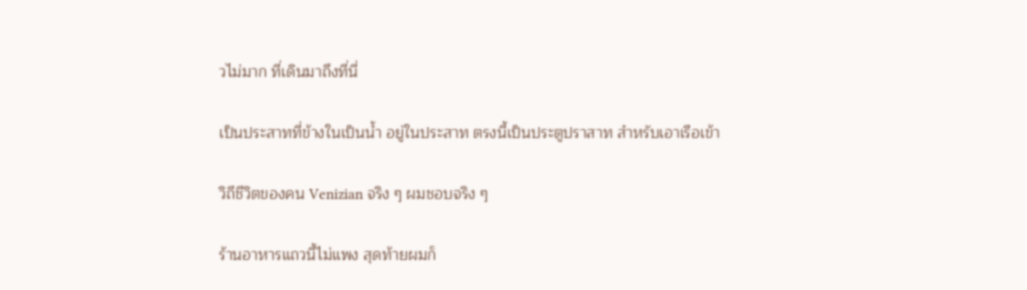วไม่มาก ที่เดินมาถึงที่นี่

เป็นประสาทที่ข้างในเป็นน้ำ อยู่ในประสาท ตรงนี้เป็นประตูปราสาท สำหรับเอาเรือเข้า

วิถีชีวิตของคน Venizian จริง ๆ ผมชอบจริง ๆ

ร้านอาหารแถวนี้ไม่แพง สุดท้ายผมก็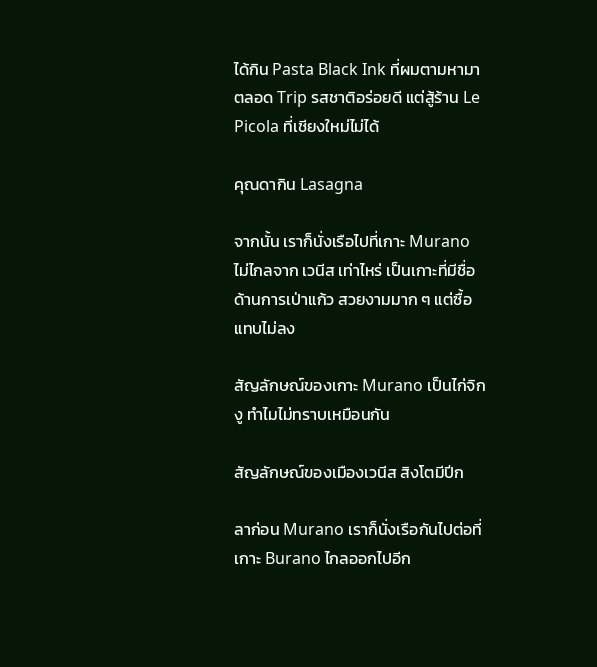ได้กิน Pasta Black Ink ที่ผมตามหามาตลอด Trip รสชาติอร่อยดี แต่สู้ร้าน Le Picola ที่เชียงใหม่ไม่ได้

คุณดากิน Lasagna

จากนั้น เราก็นั่งเรือไปที่เกาะ Murano ไม่ไกลจาก เวนีส เท่าไหร่ เป็นเกาะที่มีชื่อด้านการเป่าแก้ว สวยงามมาก ๆ แต่ซื้อแทบไม่ลง

สัญลักษณ์ของเกาะ Murano เป็นไก่จิกงู ทำไมไม่ทราบเหมือนกัน

สัญลักษณ์ของเมืองเวนีส สิงโตมีปีก

ลาก่อน Murano เราก็นั่งเรือกันไปต่อที่เกาะ Burano ไกลออกไปอีก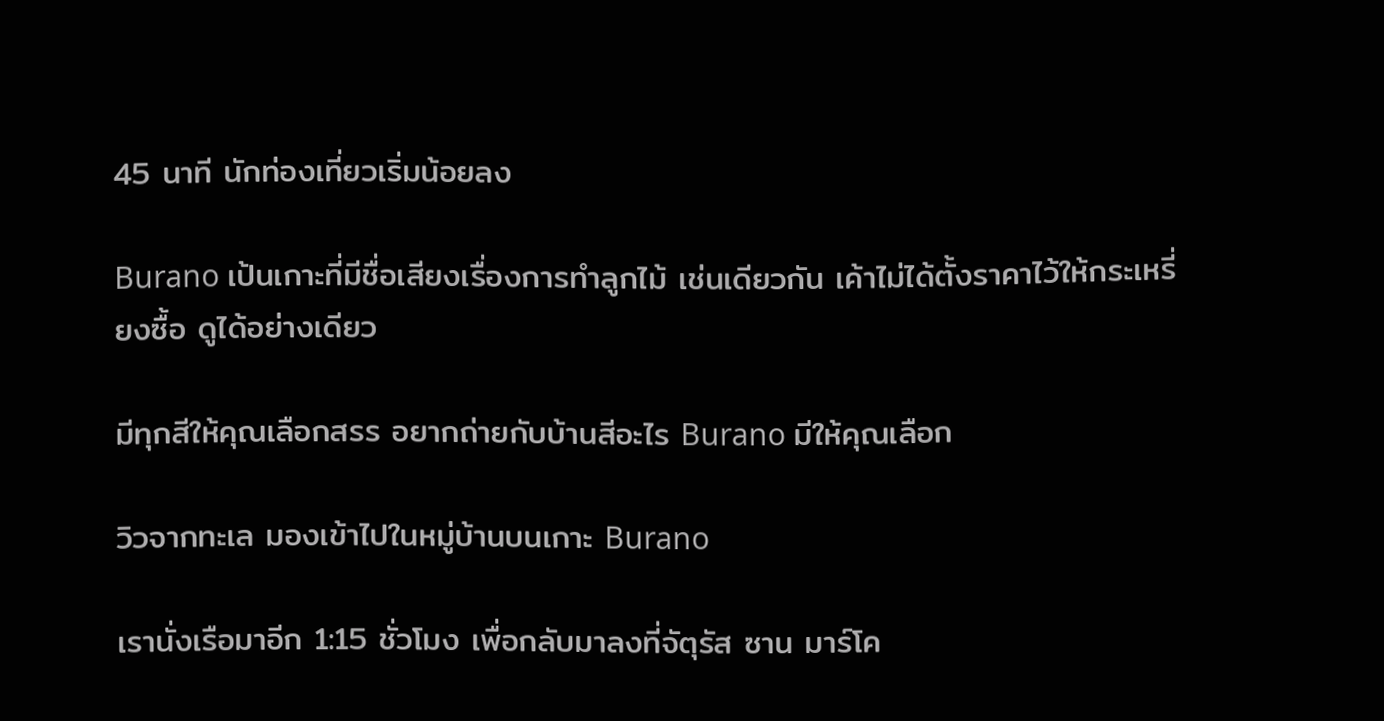45 นาที นักท่องเที่ยวเริ่มน้อยลง

Burano เป้นเกาะที่มีชื่อเสียงเรื่องการทำลูกไม้ เช่นเดียวกัน เค้าไม่ได้ตั้งราคาไว้ให้กระเหรี่ยงซื้อ ดูได้อย่างเดียว

มีทุกสีให้คุณเลือกสรร อยากถ่ายกับบ้านสีอะไร Burano มีให้คุณเลือก

วิวจากทะเล มองเข้าไปในหมู่บ้านบนเกาะ Burano

เรานั่งเรือมาอีก 1:15 ชั่วโมง เพื่อกลับมาลงที่จัตุรัส ซาน มาร์โค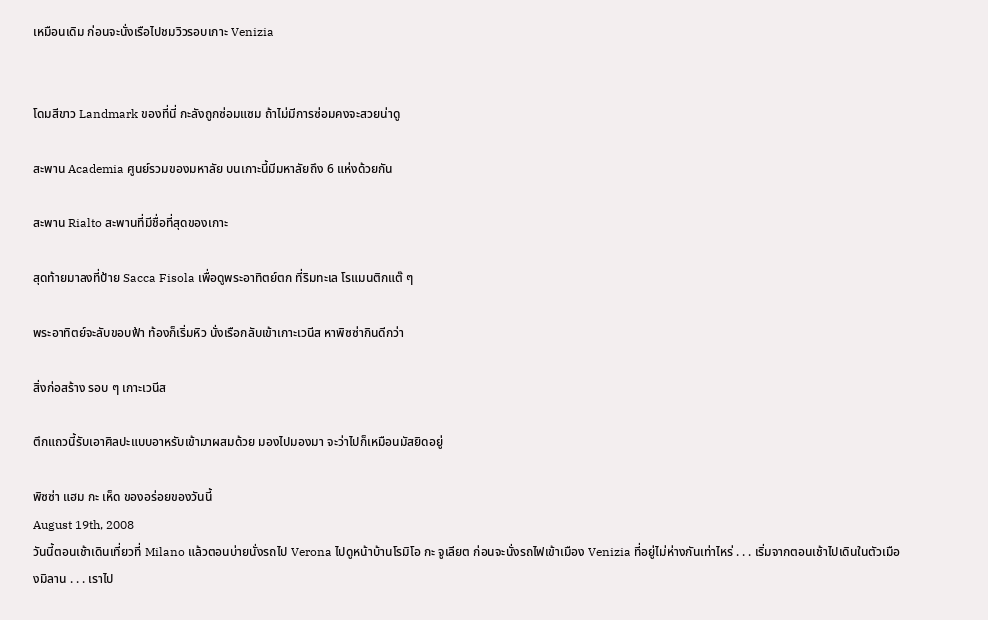เหมือนเดิม ก่อนจะนั่งเรือไปชมวิวรอบเกาะ Venizia


โดมสีขาว Landmark ของที่นี่ กะลังถูกซ่อมแซม ถ้าไม่มีการซ่อมคงจะสวยน่าดู

สะพาน Academia ศูนย์รวมของมหาลัย บนเกาะนี้มีมหาลัยถึง 6 แห่งด้วยกัน

สะพาน Rialto สะพานที่มีชื่อที่สุดของเกาะ

สุดท้ายมาลงที่ป้าย Sacca Fisola เพื่อดูพระอาทิตย์ตก ที่ริมทะเล โรแมนติกแต๊ ๆ

พระอาทิตย์จะลับขอบฟ้า ท้องก็เริ่มหิว นั่งเรือกลับเข้าเกาะเวนีส หาพิซซ่ากินดีกว่า

สิ่งก่อสร้าง รอบ ๆ เกาะเวนีส

ตึกแถวนี้รับเอาศิลปะแบบอาหรับเข้ามาผสมด้วย มองไปมองมา จะว่าไปก็เหมือนมัสยิดอยู่

พิซซ่า แฮม กะ เห็ด ของอร่อยของวันนี้
August 19th, 2008
วันนี้ตอนเช้าเดินเที่ยวที่ Milano แล้วตอนบ่ายนั่งรถไป Verona ไปดูหน้าบ้านโรมิโอ กะ จูเลียต ก่อนจะนั่งรถไฟเข้าเมือง Venizia ที่อยู่ไม่ห่างกันเท่าไหร่ . . . เริ่มจากตอนเช้าไปเดินในตัวเมืองมิลาน . . . เราไป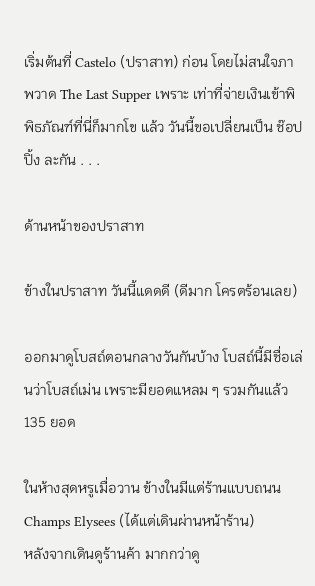เริ่มต้นที่ Castelo (ปราสาท) ก่อน โดยไม่สนใจภาพวาด The Last Supper เพราะ เท่าที่จ่ายเงินเข้าพิพิธภัณฑ์ที่นี่ก็มากโข แล้ว วันนี้ขอเปลี่ยนเป็น ช๊อปปิ้ง ละกัน . . .

ด้านหน้าของปราสาท

ข้างในปราสาท วันนี้แดดดี (ดีมาก โครตร้อนเลย)

ออกมาดูโบสถ์ตอนกลางวันกันบ้าง โบสถ์นี้มีชื่อเล่นว่าโบสถ์เม่น เพราะมียอดแหลม ๆ รวมกันแล้ว 135 ยอด

ในห้างสุดหรูเมื่อวาน ข้างในมีแต่ร้านแบบถนน Champs Elysees (ได้แต่เดินผ่านหน้าร้าน)
หลังจากเดินดูร้านค้า มากกว่าดู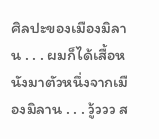ศิลปะของเมืองมิลาน . . . ผมก็ได้เสื้อหนังมาตัวหนึ่งจากเมืองมิลาน . . . วู้ววว ส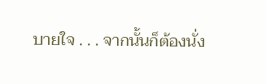บายใจ . . . จากนั้นก็ต้องนั่ง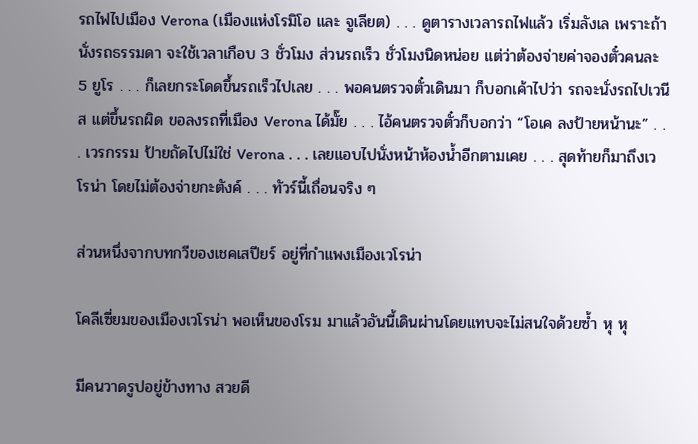รถไฟไปเมือง Verona (เมืองแห่งโรมิโอ และ จูเลียต) . . . ดูตารางเวลารถไฟแล้ว เริ่มลังเล เพราะถ้านั่งรถธรรมดา จะใช้เวลาเกือบ 3 ชั่วโมง ส่วนรถเร็ว ชั่วโมงนิดหน่อย แต่ว่าต้องจ่ายค่าจองตั๋วคนละ 5 ยูโร . . . ก็เลยกระโดดขึ้นรถเร็วไปเลย . . . พอคนตรวจตั๋วเดินมา ก็บอกเค้าไปว่า รถจะนั่งรถไปเวนีส แต่ขึ้นรถผิด ขอลงรถที่เมือง Verona ได้มั๊ย . . . ไอ้คนตรวจตั๋วก็บอกว่า “โอเค ลงป้ายหน้านะ” . . . เวรกรรม ป้ายถัดไปไม่ใช่ Verona . . . เลยแอบไปนั่งหน้าห้องน้ำอีกตามเคย . . . สุดท้ายก็มาถึงเวโรน่า โดยไม่ต้องจ่ายกะตังค์ . . . ทัวร์นี้เถื่อนจริง ๆ

ส่วนหนึ่งจากบทกวีของเชคเสปียร์ อยู่ที่กำแพงเมืองเวโรน่า

โคลีเซี่ยมของเมืองเวโรน่า พอเห็นของโรม มาแล้วอันนี้เดินผ่านโดยแทบจะไม่สนใจด้วยซ้ำ หุ หุ

มีคนวาดรูปอยู่ข้างทาง สวยดี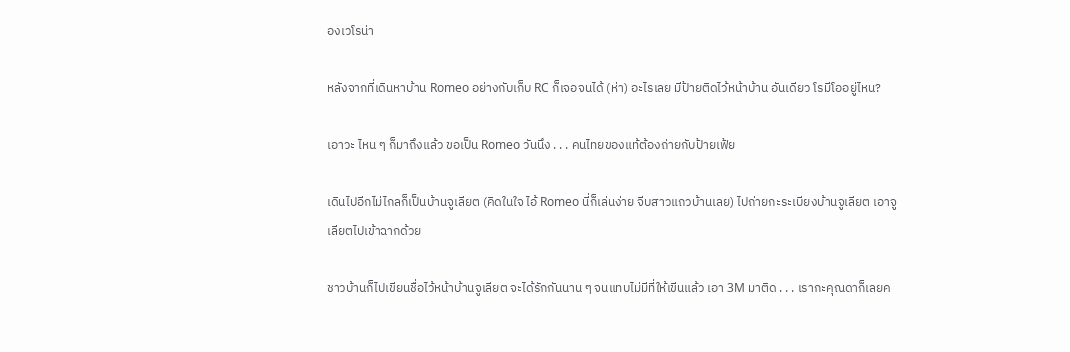องเวโรน่า

หลังจากที่เดินหาบ้าน Romeo อย่างกับเก็บ RC ก็เจอจนได้ (ห่า) อะไรเลย มีป้ายติดไว้หน้าบ้าน อันเดียว โรมีโออยู่ไหน?

เอาวะ ไหน ๆ ก็มาถึงแล้ว ขอเป็น Romeo วันนึง . . . คนไทยของแท้ต้องถ่ายกับป้ายเฟ้ย

เดินไปอีกไม่ไกลก็เป็นบ้านจูเลียต (คิดในใจ ไอ้ Romeo นี่ก็เล่นง่าย จีบสาวแถวบ้านเลย) ไปถ่ายกะระเบียงบ้านจูเลียต เอาจูเลียตไปเข้าฉากด้วย

ชาวบ้านก็ไปเขียนชื่อไว้หน้าบ้านจูเลียต จะได้รักกันนาน ๆ จนแทบไม่มีที่ให้เขีนแล้ว เอา 3M มาติด . . . เรากะคุณดาก็เลยค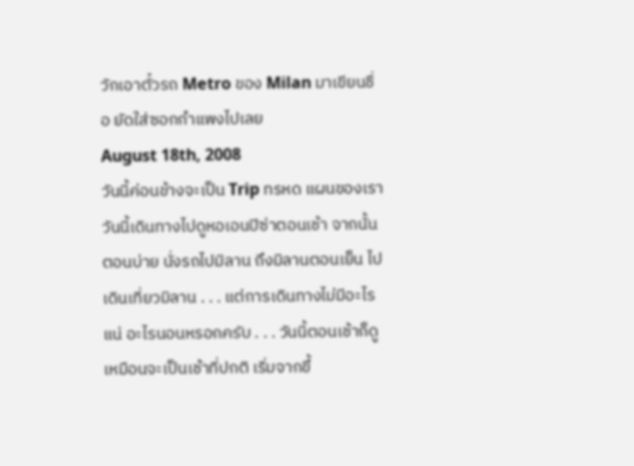วักเอาตั๋วรถ Metro ของ Milan มาเขียนชื่อ ยัดใส่ซอกกำแพงไปเลย
August 18th, 2008
วันนี้ค่อนข้างจะเป็น Trip ทรหด แผนของเราวันนี้เดินทางไปดูหอเอนปิซ่าตอนเช้า จากนั้นตอนบ่าย นั่งรถไปมิลาน ถึงมิลานตอนเย็น ไปเดินเที่ยวมิลาน . . . แต่การเดินทางไม่มีอะไรแน่ อะไรนอนหรอกครับ . . . วันนี้ตอนเช้าก็ดูเหมือนจะเป็นเช้าที่ปกติ เริ่มจากขึ้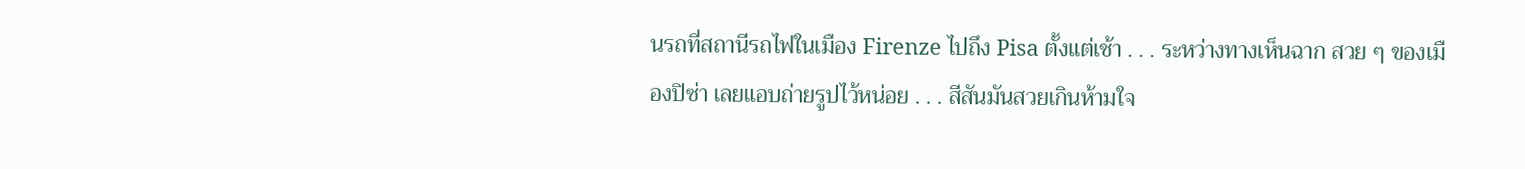นรถที่สถานีรถไฟในเมือง Firenze ไปถึง Pisa ตั้งแต่เช้า . . . ระหว่างทางเห็นฉาก สวย ๆ ของเมืองปิซ่า เลยแอบถ่ายรูปไว้หน่อย . . . สีสันมันสวยเกินห้ามใจ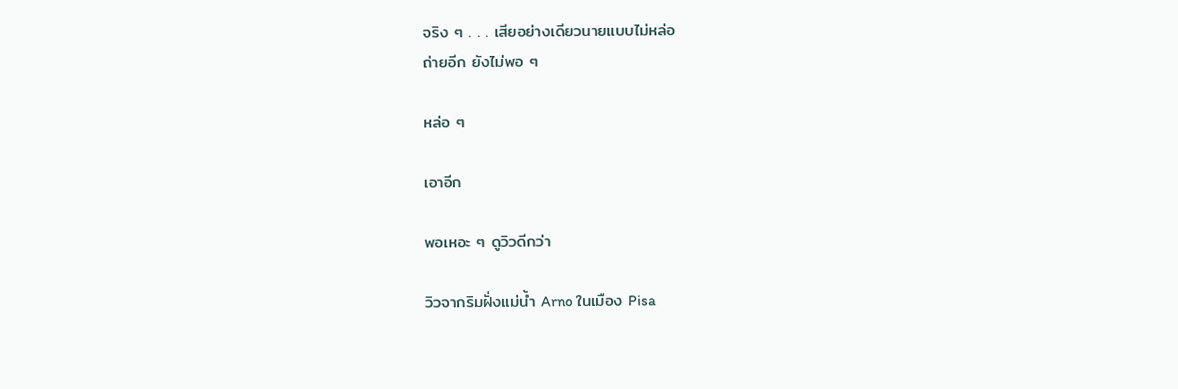จริง ๆ . . . เสียอย่างเดียวนายแบบไม่หล่อ
ถ่ายอีก ยังไม่พอ ๆ

หล่อ ๆ

เอาอีก

พอเหอะ ๆ ดูวิวดีกว่า

วิวจากริมฝั่งแม่น้ำ Arno ในเมือง Pisa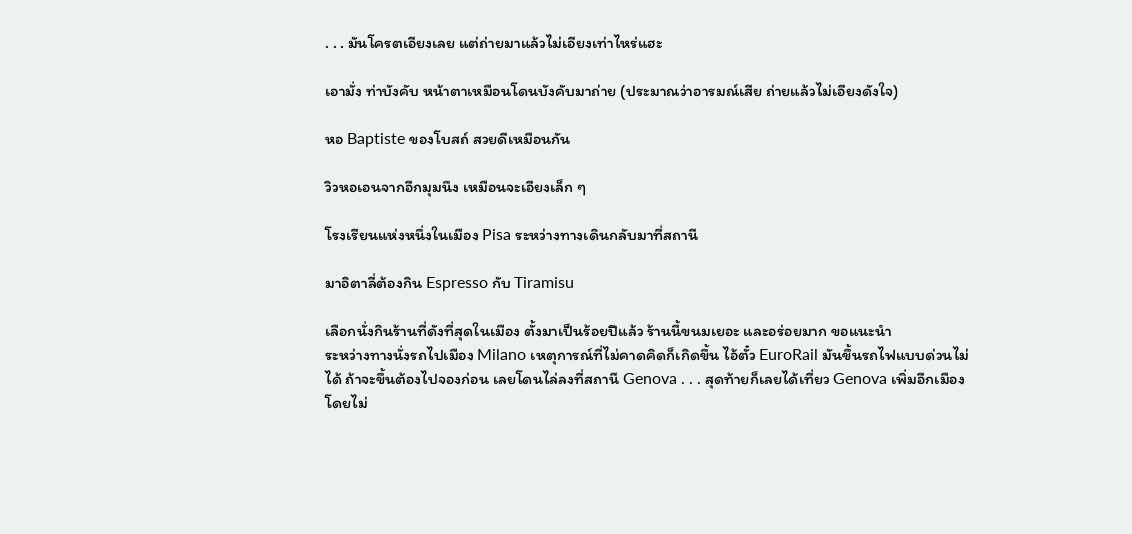. . . มันโครตเอียงเลย แต่ถ่ายมาแล้วไม่เอียงเท่าไหร่แฮะ

เอามั่ง ท่าบังคับ หน้าตาเหมือนโดนบังคับมาถ่าย (ประมาณว่าอารมณ์เสีย ถ่ายแล้วไม่เอียงดังใจ)

หอ Baptiste ของโบสถ์ สวยดีเหมือนกัน

วิวหอเอนจากอีกมุมนึง เหมือนจะเอียงเล็ก ๆ

โรงเรียนแห่งหนึ่งในเมือง Pisa ระหว่างทางเดินกลับมาที่สถานี

มาอิตาลี่ต้องกิน Espresso กับ Tiramisu

เลือกนั่งกินร้านที่ดังที่สุดในเมือง ตั้งมาเป็นร้อยปีแล้ว ร้านนี้ขนมเยอะ และอร่อยมาก ขอแนะนำ
ระหว่างทางนั่งรถไปเมือง Milano เหตุการณ์ที่ไม่คาดคิดก็เกิดขึ้น ไอ้ตั๋ว EuroRail มันขึ้นรถไฟแบบด่วนไม่ได้ ถ้าจะขึ้นต้องไปจองก่อน เลยโดนไล่ลงที่สถานี Genova . . . สุดท้ายก็เลยได้เที่ยว Genova เพิ่มอีกเมืองโดยไม่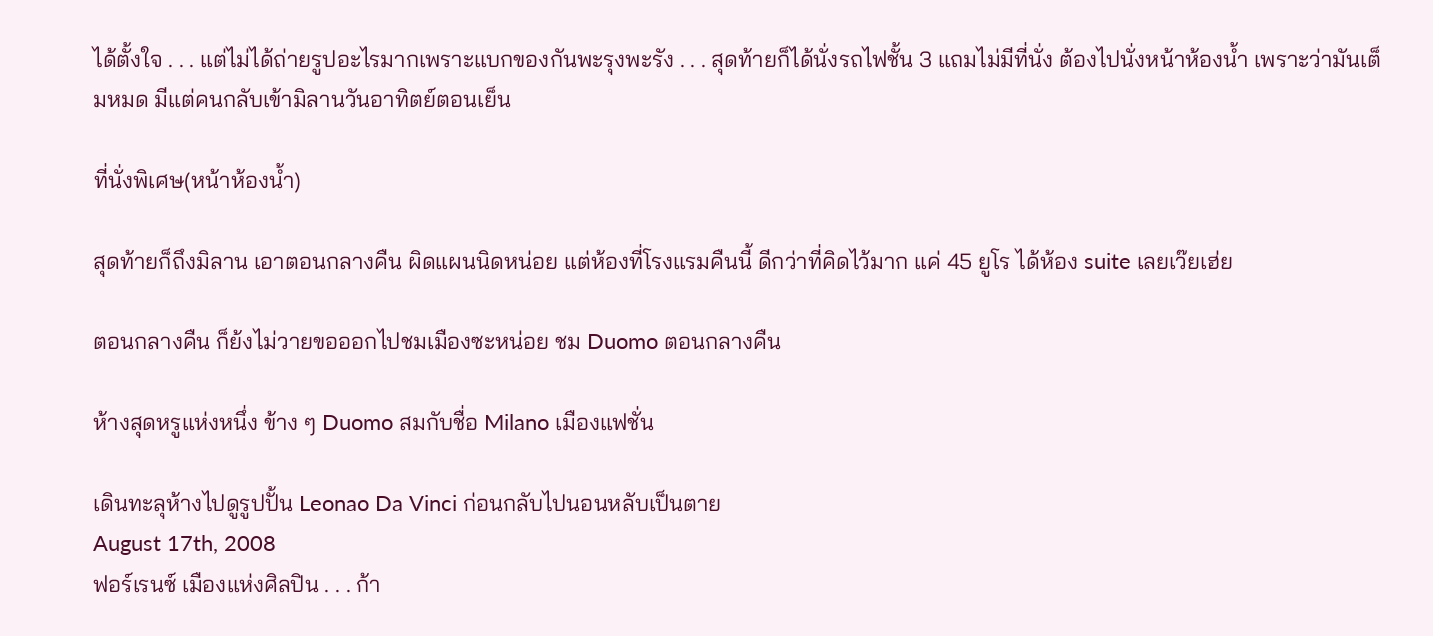ได้ตั้งใจ . . . แต่ไม่ได้ถ่ายรูปอะไรมากเพราะแบกของกันพะรุงพะรัง . . . สุดท้ายก็ได้นั่งรถไฟชั้น 3 แถมไม่มีที่นั่ง ต้องไปนั่งหน้าห้องน้ำ เพราะว่ามันเต็มหมด มีแต่คนกลับเข้ามิลานวันอาทิตย์ตอนเย็น

ที่นั่งพิเศษ(หน้าห้องน้ำ)

สุดท้ายก็ถึงมิลาน เอาตอนกลางคืน ผิดแผนนิดหน่อย แต่ห้องที่โรงแรมคืนนี้ ดีกว่าที่คิดไว้มาก แค่ 45 ยูโร ได้ห้อง suite เลยเว๊ยเฮ่ย

ตอนกลางคืน ก็ย้งไม่วายขอออกไปชมเมืองซะหน่อย ชม Duomo ตอนกลางคืน

ห้างสุดหรูแห่งหนึ่ง ข้าง ๆ Duomo สมกับชื่อ Milano เมืองแฟชั่น

เดินทะลุห้างไปดูรูปปั้น Leonao Da Vinci ก่อนกลับไปนอนหลับเป็นตาย
August 17th, 2008
ฟอร์เรนซ์ เมืองแห่งศิลปิน . . . ก้า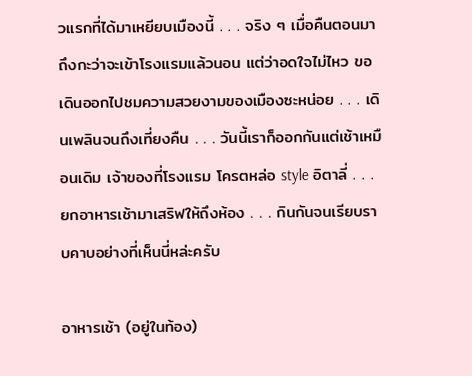วแรกที่ได้มาเหยียบเมืองนี้ . . . จริง ๆ เมื่อคืนตอนมาถึงกะว่าจะเข้าโรงแรมแล้วนอน แต่ว่าอดใจไม่ไหว ขอเดินออกไปชมความสวยงามของเมืองซะหน่อย . . . เดินเพลินจนถึงเที่ยงคืน . . . วันนี้เราก็ออกกันแต่เช้าเหมือนเดิม เจ้าของที่โรงแรม โครตหล่อ style อิตาลี่ . . . ยกอาหารเช้ามาเสริฟให้ถึงห้อง . . . กินกันจนเรียบราบคาบอย่างที่เห็นนี่หล่ะครับ

อาหารเช้า (อยู่ในท้อง)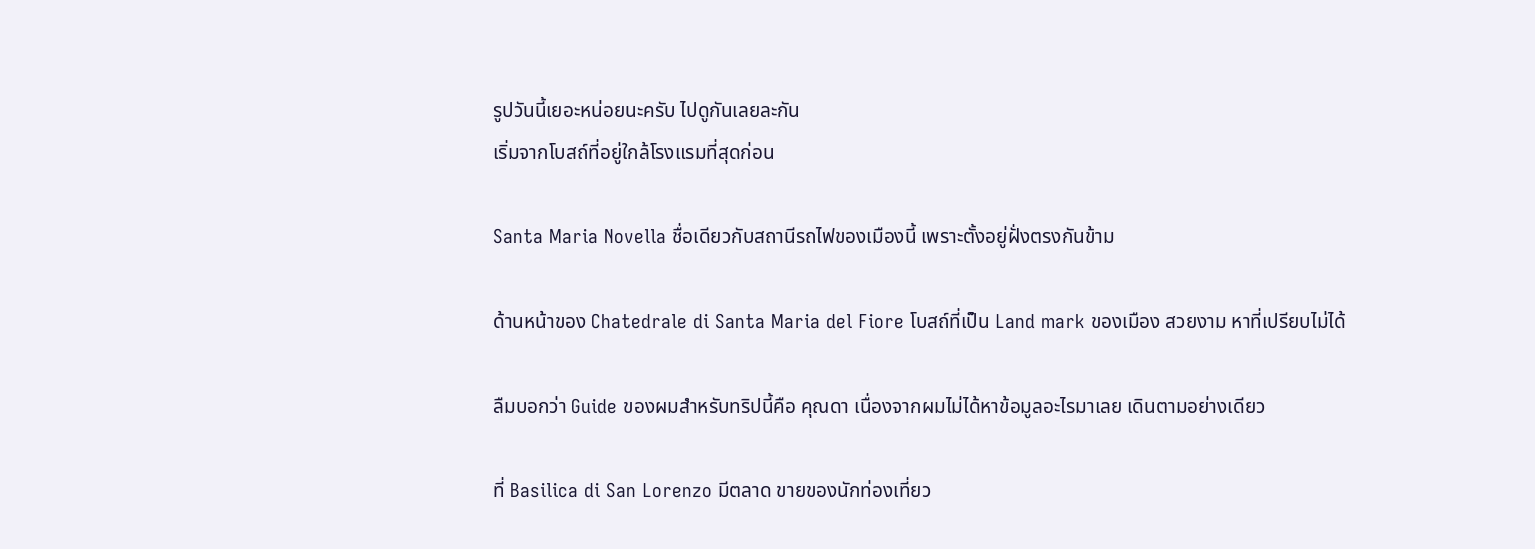รูปวันนี้เยอะหน่อยนะครับ ไปดูกันเลยละกัน
เริ่มจากโบสถ์ที่อยู่ใกล้โรงแรมที่สุดก่อน

Santa Maria Novella ชื่อเดียวกับสถานีรถไฟของเมืองนี้ เพราะตั้งอยู่ฝั่งตรงกันข้าม

ด้านหน้าของ Chatedrale di Santa Maria del Fiore โบสถ์ที่เป็น Land mark ของเมือง สวยงาม หาที่เปรียบไม่ได้

ลืมบอกว่า Guide ของผมสำหรับทริปนี้คือ คุณดา เนื่องจากผมไม่ได้หาข้อมูลอะไรมาเลย เดินตามอย่างเดียว

ที่ Basilica di San Lorenzo มีตลาด ขายของนักท่องเที่ยว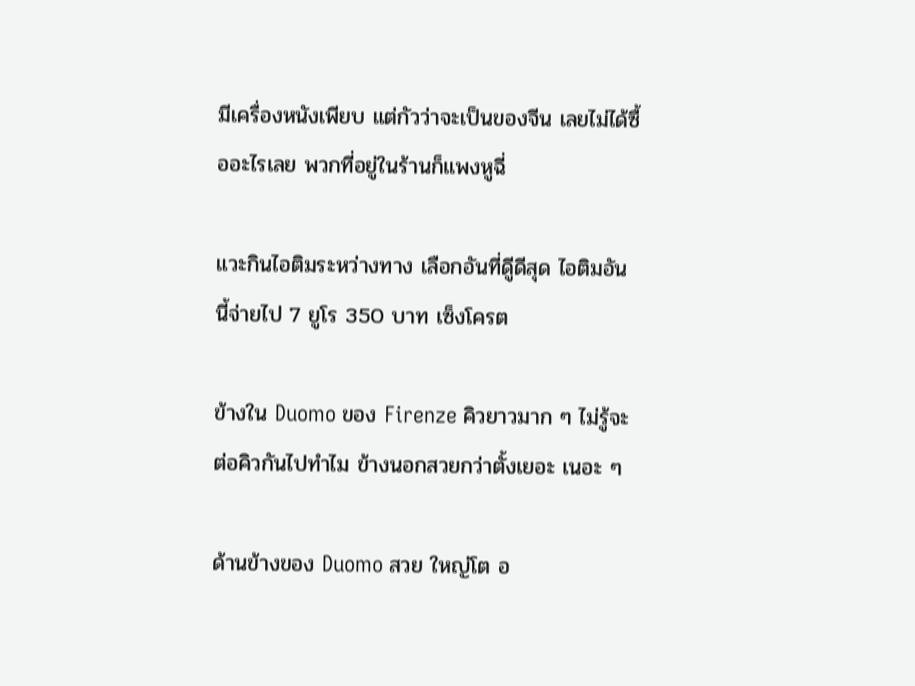มีเครื่องหนังเพียบ แต่กัวว่าจะเป็นของจีน เลยไม่ได้ซื้ออะไรเลย พวกที่อยู่ในร้านก็แพงหูฉี่

แวะกินไอติมระหว่างทาง เลือกอันที่ดูีดีสุด ไอติมอันนี้จ่ายไป 7 ยูโร 350 บาท เซ็งโครต

ข้างใน Duomo ของ Firenze คิวยาวมาก ๆ ไม่รู้จะต่อคิวกันไปทำไม ข้างนอกสวยกว่าตั้งเยอะ เนอะ ๆ

ด้านข้างของ Duomo สวย ใหญ่โต อ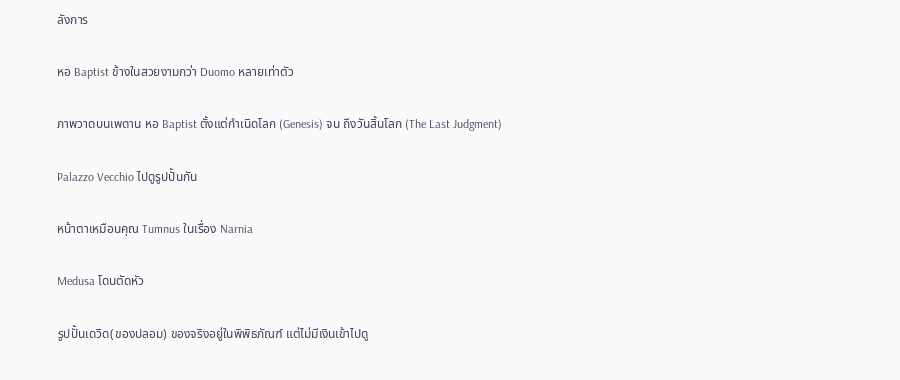ลังการ

หอ Baptist ข้างในสวยงามกว่า Duomo หลายเท่าตัว

ภาพวาดบนเพดาน หอ Baptist ตั้งแต่กำเนิดโลก (Genesis) จน ถึงวันสิ้นโลก (The Last Judgment)

Palazzo Vecchio ไปดูรูปปั้นกัน

หน้าตาเหมือนคุณ Tumnus ในเรื่อง Narnia

Medusa โดนตัดหัว

รูปปั้นเดวิด(ของปลอม) ของจริงอยู่ในพิพิธภัณฑ์ แต่ไม่มีเงินเข้าไปดู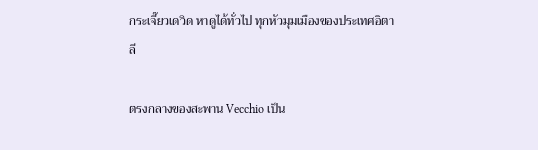กระเจี๊ยวเดวิด หาดูได้ทั่วไป ทุกหัวมุมเมืองของประเทศอิตาลี

ตรงกลางของสะพาน Vecchio เป็น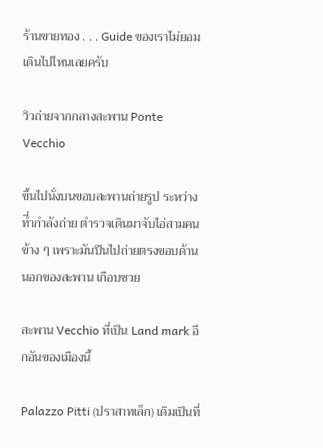ร้านขายทอง . . . Guide ของเราไม่ยอมเดินไปไหนเลยครับ

วิวถ่ายจากกลางสะพาน Ponte Vecchio

ขึ้นไปนั่งบนขอบสะพานถ่ายรูป ระหว่างที่ำกำลังถ่าย ตำรวจเดินมาจับไอ่สามคนข้าง ๆ เพราะมันปีนไปถ่ายตรงขอบด้านนอกของสะพาน เกือบซวย

สะพาน Vecchio ที่เป็น Land mark อีกอันของเมืองนี้

Palazzo Pitti (ปราสาทเล็ก) เดิมเป็นที่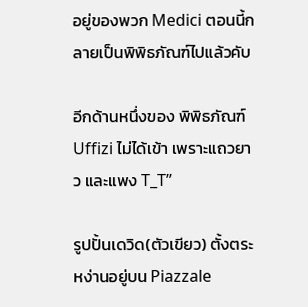อยู่ของพวก Medici ตอนนี้กลายเป็นพิพิธภัณฑ์ไปแล้วคับ

อีกด้านหนึ่งของ พิพิธภัณฑ์ Uffizi ไม่ได้เข้า เพราะแถวยาว และแพง T_T”

รูปปั้นเดวิด(ตัวเขียว) ตั้งตระหง่านอยู่บน Piazzale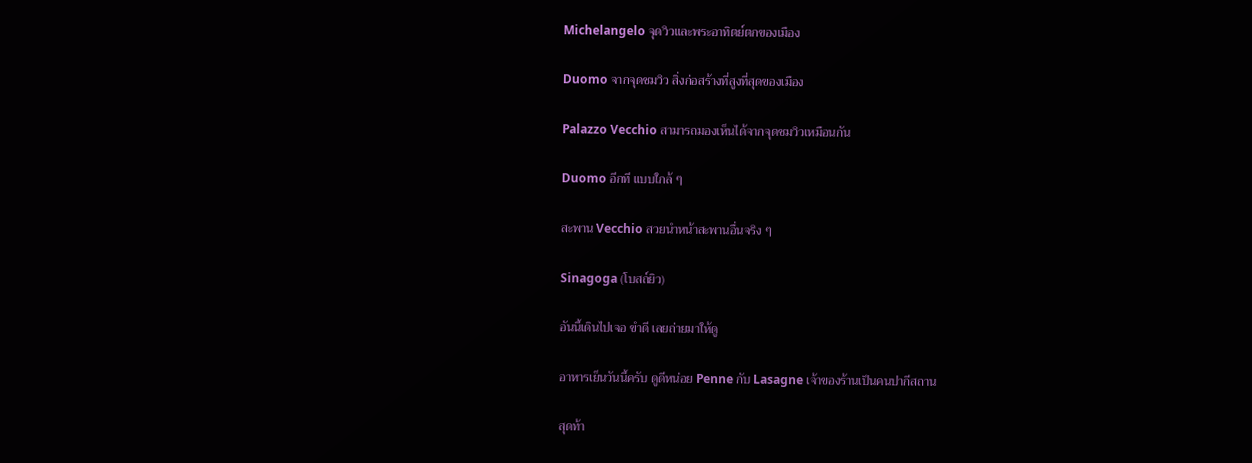Michelangelo จุดวิวและพระอาทิตย์ตกของเมือง

Duomo จากจุดชมวิว สิ่งก่อสร้างที่สูงที่สุดของเมือง

Palazzo Vecchio สามารถมองเห็นได้จากจุดชมวิวเหมือนกัน

Duomo อีกที แบบใกล้ ๆ

สะพาน Vecchio สวยนำหน้าสะพานอื่นจริง ๆ

Sinagoga (โบสถ์ยิว)

อันนี้เดินไปเจอ ขำดี เลยถ่ายมาให้ดู

อาหารเย็นวันนี้ครับ ดูดีหน่อย Penne กับ Lasagne เจ้าของร้านเป็นคนปากีสถาน

สุดท้า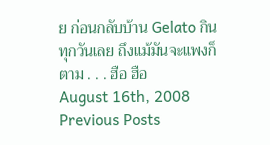ย ก่อนกลับบ้าน Gelato กินทุกวันเลย ถึงแม้มันจะแพงก็ตาม . . . ฮือ ฮือ
August 16th, 2008
Previous Posts